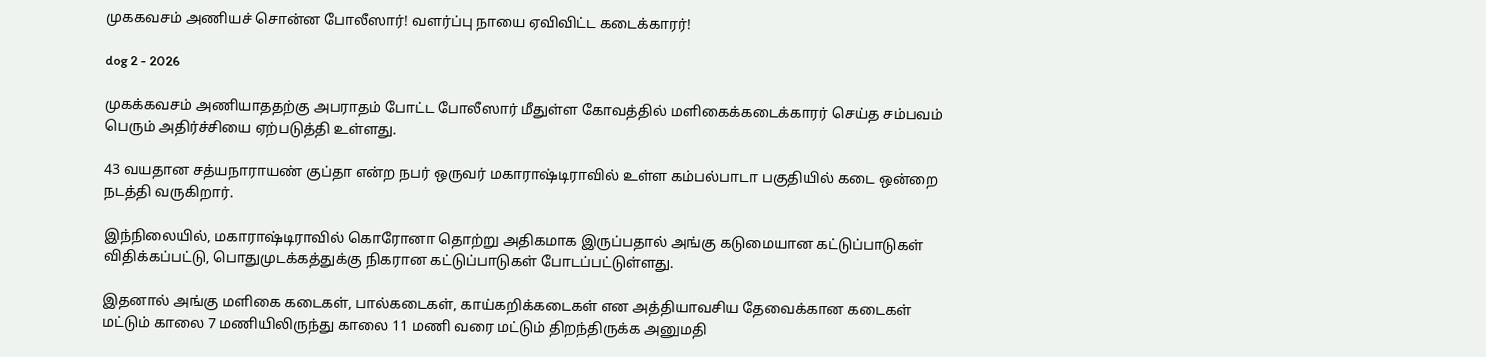முககவசம் அணியச் சொன்ன போலீஸார்! வளர்ப்பு நாயை ஏவிவிட்ட கடைக்காரர்!

dog 2 - 2026

முகக்கவசம் அணியாததற்கு அபராதம் போட்ட போலீஸார் மீதுள்ள கோவத்தில் மளிகைக்கடைக்காரர் செய்த சம்பவம் பெரும் அதிர்ச்சியை ஏற்படுத்தி உள்ளது.

43 வயதான சத்யநாராயண் குப்தா என்ற நபர் ஒருவர் மகாராஷ்டிராவில் உள்ள கம்பல்பாடா பகுதியில் கடை ஒன்றை நடத்தி வருகிறார்.

இந்நிலையில், மகாராஷ்டிராவில் கொரோனா தொற்று அதிகமாக இருப்பதால் அங்கு கடுமையான கட்டுப்பாடுகள் விதிக்கப்பட்டு, பொதுமுடக்கத்துக்கு நிகரான கட்டுப்பாடுகள் போடப்பட்டுள்ளது.

இதனால் அங்கு மளிகை கடைகள், பால்கடைகள், காய்கறிக்கடைகள் என அத்தியாவசிய தேவைக்கான கடைகள் மட்டும் காலை 7 மணியிலிருந்து காலை 11 மணி வரை மட்டும் திறந்திருக்க அனுமதி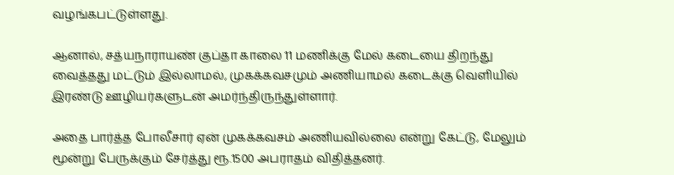வழங்கபட்டுள்ளது.

ஆனால், சத்யநாராயண் குப்தா காலை 11 மணிக்கு மேல் கடையை திறந்து வைத்தது மட்டும் இல்லாமல், முகக்கவசமும் அணியாமல் கடைக்கு வெளியில் இரண்டு ஊழியர்களுடன் அமர்ந்திருந்துள்ளார்.

அதை பார்த்த போலீசார் ஏன் முகக்கவசம் அணியவில்லை என்று கேட்டு, மேலும் மூன்று பேருக்கும் சேர்த்து ரூ.1500 அபராதம் விதித்தனர்.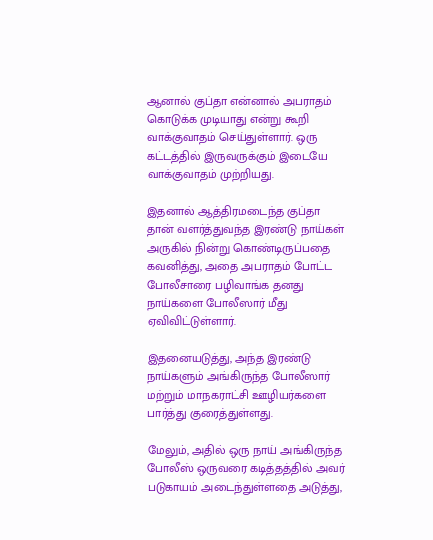ஆனால் குப்தா என்னால் அபராதம் கொடுக்க முடியாது என்று கூறி வாக்குவாதம் செய்துள்ளார். ஒரு கட்டத்தில் இருவருக்கும் இடையே வாக்குவாதம் முற்றியது.

இதனால் ஆத்திரமடைந்த குப்தா தான் வளர்த்துவந்த இரண்டு நாய்கள் அருகில் நின்று கொண்டிருப்பதை கவனித்து, அதை அபராதம் போட்ட போலீசாரை பழிவாங்க தனது நாய்களை போலீஸார் மீது ஏவிவிட்டுள்ளார்.

இதனையடுத்து, அந்த இரண்டு நாய்களும் அங்கிருந்த போலீஸார் மற்றும் மாநகராட்சி ஊழியர்களை பார்த்து குரைத்துள்ளது.

மேலும், அதில் ஒரு நாய் அங்கிருந்த போலீஸ் ஒருவரை கடித்தத்தில் அவர் படுகாயம் அடைந்துள்ளதை அடுத்து,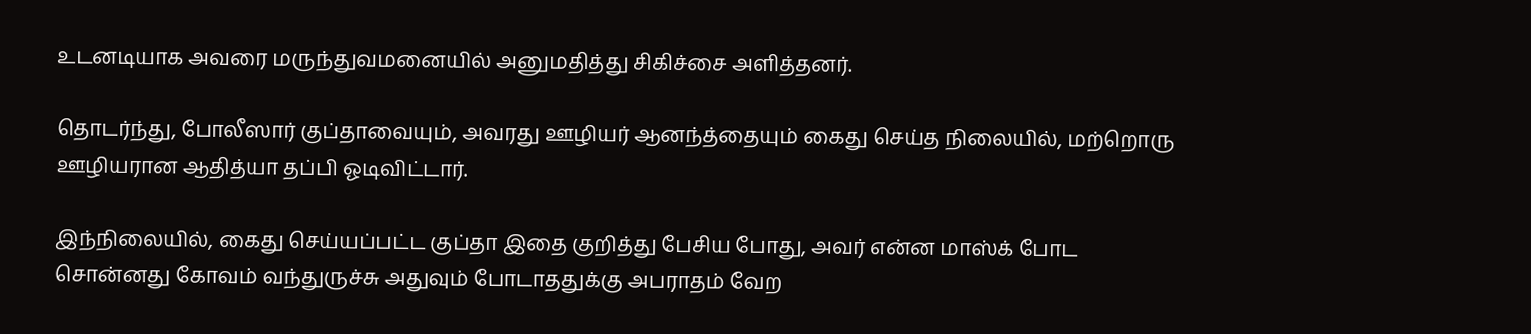உடனடியாக அவரை மருந்துவமனையில் அனுமதித்து சிகிச்சை அளித்தனர்.

தொடர்ந்து, போலீஸார் குப்தாவையும், அவரது ஊழியர் ஆனந்த்தையும் கைது செய்த நிலையில், மற்றொரு ஊழியரான ஆதித்யா தப்பி ஓடிவிட்டார்.

இந்நிலையில், கைது செய்யப்பட்ட குப்தா இதை குறித்து பேசிய போது, அவர் என்ன மாஸ்க் போட சொன்னது கோவம் வந்துருச்சு அதுவும் போடாததுக்கு அபராதம் வேற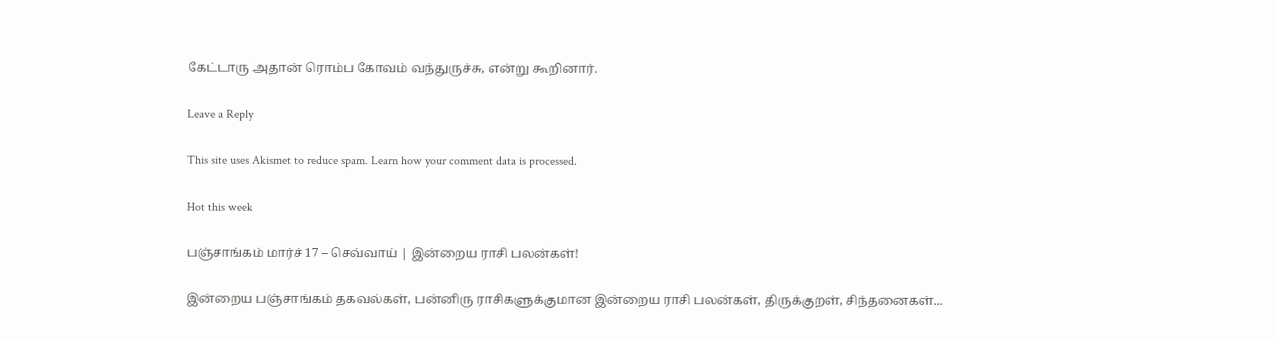கேட்டாரு அதான் ரொம்ப கோவம் வந்துருச்சு, என்று கூறினார்.

Leave a Reply

This site uses Akismet to reduce spam. Learn how your comment data is processed.

Hot this week

பஞ்சாங்கம் மார்ச் 17 – செவ்வாய் | இன்றைய ராசி பலன்கள்!

இன்றைய பஞ்சாங்கம் தகவல்கள், பன்னிரு ராசிகளுக்குமான இன்றைய ராசி பலன்கள், திருக்குறள், சிந்தனைகள்...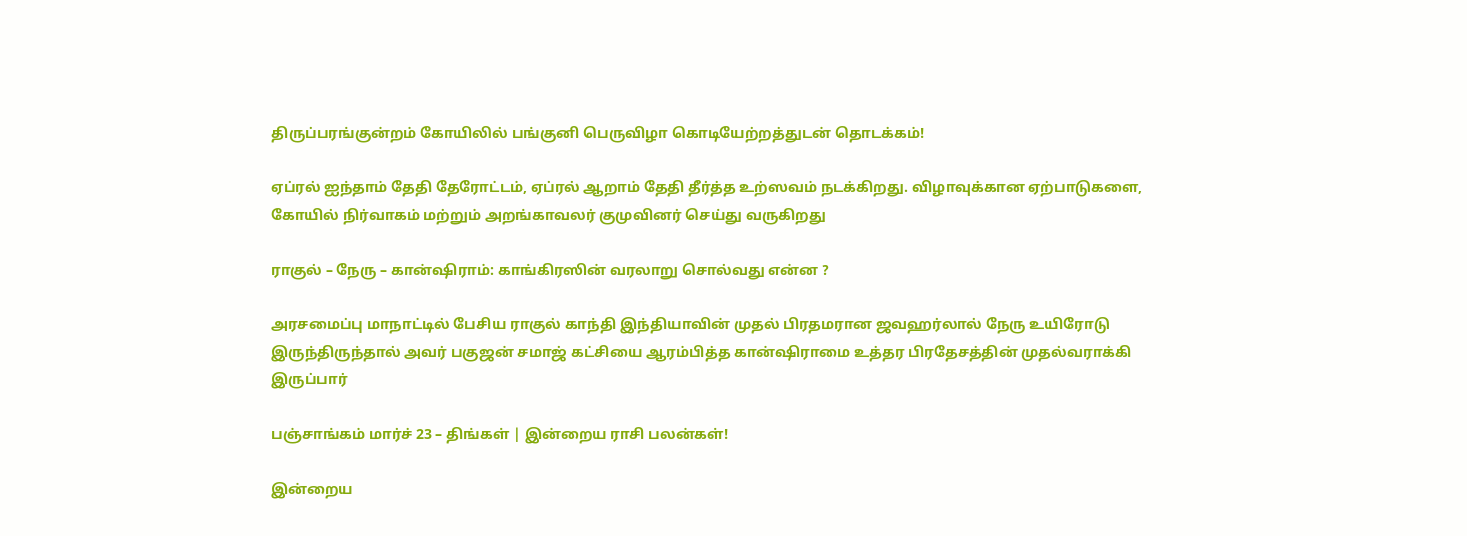திருப்பரங்குன்றம் கோயிலில் பங்குனி பெருவிழா கொடியேற்றத்துடன் தொடக்கம்!

ஏப்ரல் ஐந்தாம் தேதி தேரோட்டம், ஏப்ரல் ஆறாம் தேதி தீர்த்த உற்ஸவம் நடக்கிறது. விழாவுக்கான ஏற்பாடுகளை, கோயில் நிர்வாகம் மற்றும் அறங்காவலர் குமுவினர் செய்து வருகிறது

ராகுல் – நேரு – கான்ஷிராம்: காங்கிரஸின் வரலாறு சொல்வது என்ன ?

அரசமைப்பு மாநாட்டில் பேசிய ராகுல் காந்தி இந்தியாவின் முதல் பிரதமரான ஜவஹர்லால் நேரு உயிரோடு இருந்திருந்தால் அவர் பகுஜன் சமாஜ் கட்சியை ஆரம்பித்த கான்ஷிராமை உத்தர பிரதேசத்தின் முதல்வராக்கி இருப்பார்

பஞ்சாங்கம் மார்ச் 23 – திங்கள் | இன்றைய ராசி பலன்கள்!

இன்றைய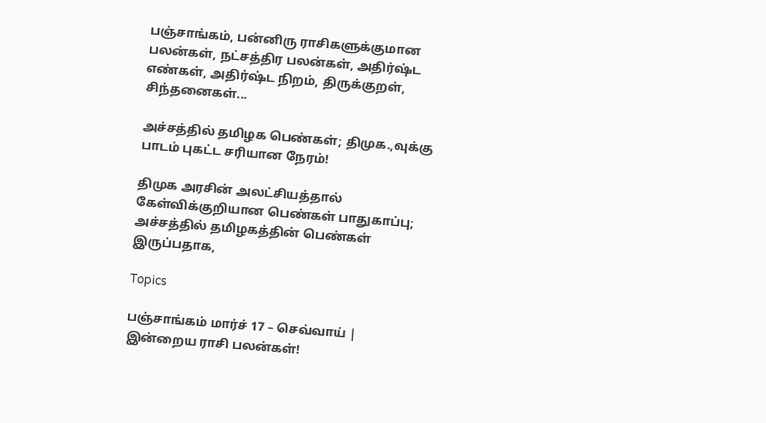பஞ்சாங்கம், பன்னிரு ராசிகளுக்குமான பலன்கள், நட்சத்திர பலன்கள், அதிர்ஷ்ட எண்கள், அதிர்ஷ்ட நிறம், திருக்குறள், சிந்தனைகள்...

அச்சத்தில் தமிழக பெண்கள்; திமுக.,வுக்கு பாடம் புகட்ட சரியான நேரம்!

திமுக அரசின் அலட்சியத்தால் கேள்விக்குறியான பெண்கள் பாதுகாப்பு; அச்சத்தில் தமிழகத்தின் பெண்கள் இருப்பதாக,

Topics

பஞ்சாங்கம் மார்ச் 17 – செவ்வாய் | இன்றைய ராசி பலன்கள்!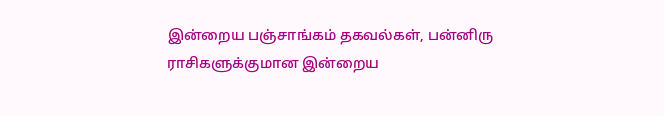இன்றைய பஞ்சாங்கம் தகவல்கள், பன்னிரு ராசிகளுக்குமான இன்றைய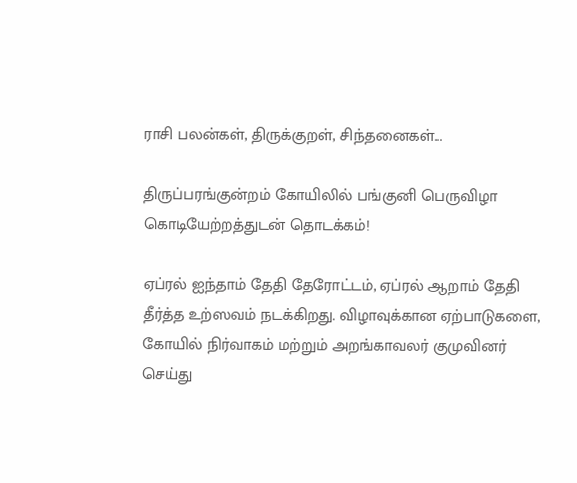ராசி பலன்கள், திருக்குறள், சிந்தனைகள்...

திருப்பரங்குன்றம் கோயிலில் பங்குனி பெருவிழா கொடியேற்றத்துடன் தொடக்கம்!

ஏப்ரல் ஐந்தாம் தேதி தேரோட்டம், ஏப்ரல் ஆறாம் தேதி தீர்த்த உற்ஸவம் நடக்கிறது. விழாவுக்கான ஏற்பாடுகளை, கோயில் நிர்வாகம் மற்றும் அறங்காவலர் குமுவினர் செய்து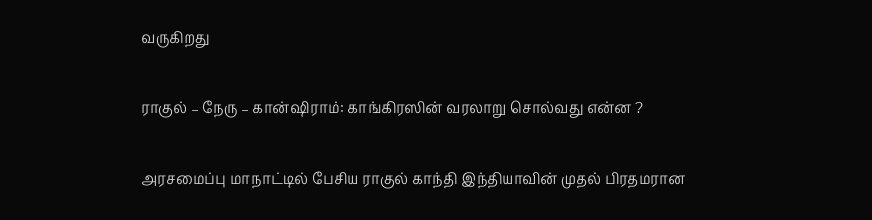வருகிறது

ராகுல் – நேரு – கான்ஷிராம்: காங்கிரஸின் வரலாறு சொல்வது என்ன ?

அரசமைப்பு மாநாட்டில் பேசிய ராகுல் காந்தி இந்தியாவின் முதல் பிரதமரான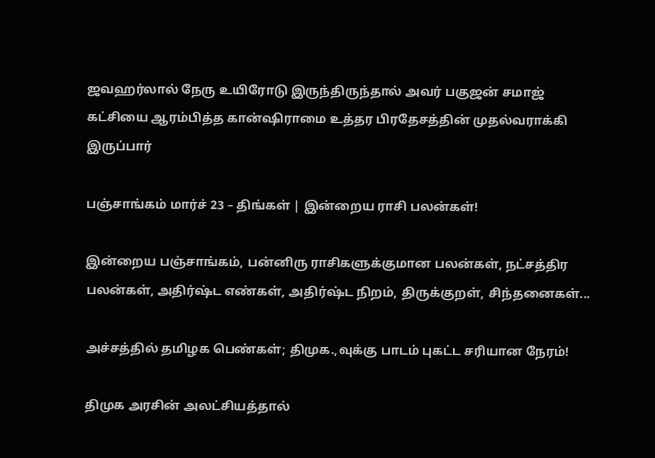ஜவஹர்லால் நேரு உயிரோடு இருந்திருந்தால் அவர் பகுஜன் சமாஜ் கட்சியை ஆரம்பித்த கான்ஷிராமை உத்தர பிரதேசத்தின் முதல்வராக்கி இருப்பார்

பஞ்சாங்கம் மார்ச் 23 – திங்கள் | இன்றைய ராசி பலன்கள்!

இன்றைய பஞ்சாங்கம், பன்னிரு ராசிகளுக்குமான பலன்கள், நட்சத்திர பலன்கள், அதிர்ஷ்ட எண்கள், அதிர்ஷ்ட நிறம், திருக்குறள், சிந்தனைகள்...

அச்சத்தில் தமிழக பெண்கள்; திமுக.,வுக்கு பாடம் புகட்ட சரியான நேரம்!

திமுக அரசின் அலட்சியத்தால்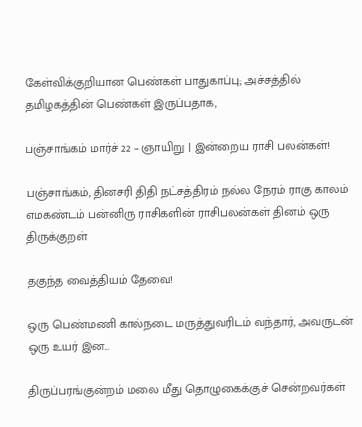கேள்விக்குறியான பெண்கள் பாதுகாப்பு; அச்சத்தில் தமிழகத்தின் பெண்கள் இருப்பதாக,

பஞ்சாங்கம் மார்ச் 22 – ஞாயிறு | இன்றைய ராசி பலன்கள்!

பஞ்சாங்கம், தினசரி திதி நட்சத்திரம் நல்ல நேரம் ராகு காலம் எமகண்டம் பன்னிரு ராசிகளின் ராசிபலன்கள் தினம் ஒரு திருக்குறள்

தகுந்த வைத்தியம் தேவை!

ஒரு பெண்மணி கால்நடை மருத்துவரிடம் வந்தார், அவருடன் ஒரு உயர் இன...

திருப்பரங்குன்றம் மலை மீது தொழுகைக்குச் சென்றவர்கள்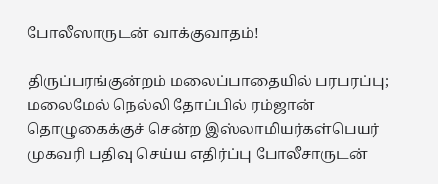போலீஸாருடன் வாக்குவாதம்!

திருப்பரங்குன்றம் மலைப்பாதையில் பரபரப்பு; மலைமேல் நெல்லி தோப்பில் ரம்ஜான் தொழுகைக்குச் சென்ற இஸ்லாமியர்கள்பெயர் முகவரி பதிவு செய்ய எதிர்ப்பு போலீசாருடன்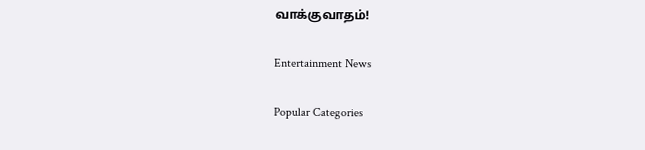வாக்குவாதம்!

Entertainment News

Popular Categories